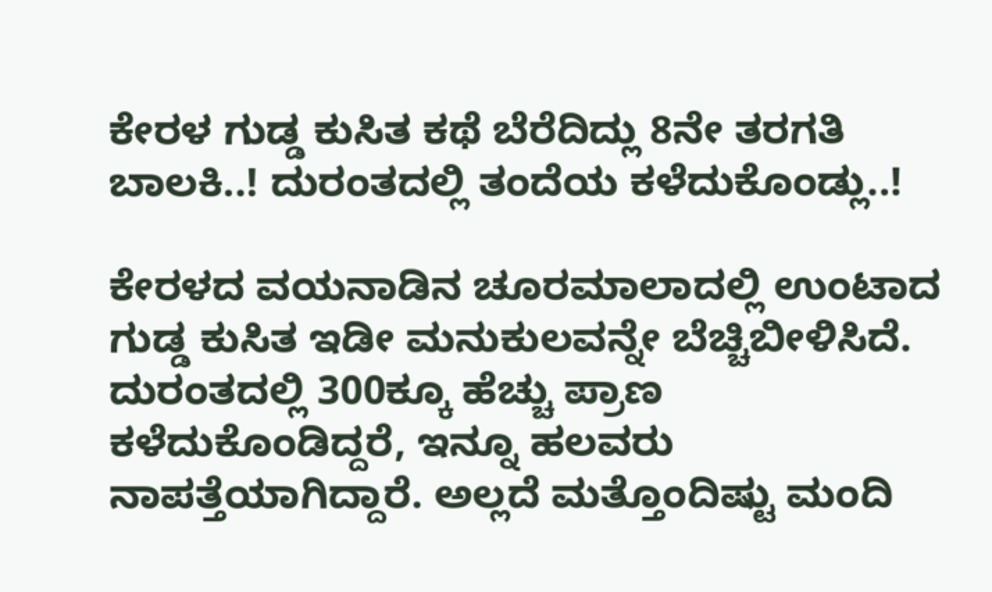ಕೇರಳ ಗುಡ್ಡ ಕುಸಿತ ಕಥೆ ಬೆರೆದಿದ್ಲು 8ನೇ ತರಗತಿ ಬಾಲಕಿ..! ದುರಂತದಲ್ಲಿ ತಂದೆಯ ಕಳೆದುಕೊಂಡ್ಲು..!

ಕೇರಳದ ವಯನಾಡಿನ ಚೂರಮಾಲಾದಲ್ಲಿ ಉಂಟಾದ ಗುಡ್ಡ ಕುಸಿತ ಇಡೀ ಮನುಕುಲವನ್ನೇ ಬೆಚ್ಚಿಬೀಳಿಸಿದೆ. ದುರಂತದಲ್ಲಿ 300ಕ್ಕೂ ಹೆಚ್ಚು ಪ್ರಾಣ ಕಳೆದುಕೊಂಡಿದ್ದರೆ, ಇನ್ನೂ ಹಲವರು ನಾಪತ್ತೆಯಾಗಿದ್ದಾರೆ. ಅಲ್ಲದೆ ಮತ್ತೊಂದಿಷ್ಟು ಮಂದಿ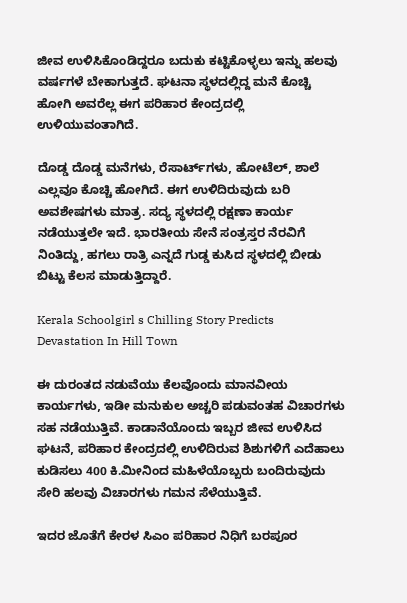ಜೀವ ಉಳಿಸಿಕೊಂಡಿದ್ದರೂ ಬದುಕು ಕಟ್ಟಿಕೊಳ್ಳಲು ಇನ್ನು ಹಲವು ವರ್ಷಗಳೆ ಬೇಕಾಗುತ್ತದೆ. ಘಟನಾ ಸ್ಥಳದಲ್ಲಿದ್ದ ಮನೆ ಕೊಚ್ಚಿ ಹೋಗಿ ಅವರೆಲ್ಲ ಈಗ ಪರಿಹಾರ ಕೇಂದ್ರದಲ್ಲಿ ಉಳಿಯುವಂತಾಗಿದೆ.

ದೊಡ್ಡ ದೊಡ್ಡ ಮನೆಗಳು, ರೆಸಾರ್ಟ್‌ಗಳು, ಹೋಟೆಲ್, ಶಾಲೆ ಎಲ್ಲವೂ ಕೊಚ್ಚಿ ಹೋಗಿದೆ. ಈಗ ಉಳಿದಿರುವುದು ಬರಿ ಅವಶೇಷಗಳು ಮಾತ್ರ. ಸದ್ಯ ಸ್ಥಳದಲ್ಲಿ ರಕ್ಷಣಾ ಕಾರ್ಯ ನಡೆಯುತ್ತಲೇ ಇದೆ. ಭಾರತೀಯ ಸೇನೆ ಸಂತ್ರಸ್ತರ ನೆರವಿಗೆ ನಿಂತಿದ್ದು, ಹಗಲು ರಾತ್ರಿ ಎನ್ನದೆ ಗುಡ್ಡ ಕುಸಿದ ಸ್ಥಳದಲ್ಲಿ ಬೀಡು ಬಿಟ್ಟು ಕೆಲಸ ಮಾಡುತ್ತಿದ್ದಾರೆ.

Kerala Schoolgirl s Chilling Story Predicts Devastation In Hill Town

ಈ ದುರಂತದ ನಡುವೆಯು ಕೆಲವೊಂದು ಮಾನವೀಯ ಕಾರ್ಯಗಳು, ಇಡೀ ಮನುಕುಲ ಅಚ್ಚರಿ ಪಡುವಂತಹ ವಿಚಾರಗಳು ಸಹ ನಡೆಯುತ್ತಿವೆ. ಕಾಡಾನೆಯೊಂದು ಇಬ್ಬರ ಜೀವ ಉಳಿಸಿದ ಘಟನೆ, ಪರಿಹಾರ ಕೇಂದ್ರದಲ್ಲಿ ಉಳಿದಿರುವ ಶಿಶುಗಳಿಗೆ ಎದೆಹಾಲು ಕುಡಿಸಲು 400 ಕಿ.ಮೀನಿಂದ ಮಹಿಳೆಯೊಬ್ಬರು ಬಂದಿರುವುದು ಸೇರಿ ಹಲವು ವಿಚಾರಗಳು ಗಮನ ಸೆಳೆಯುತ್ತಿವೆ.

ಇದರ ಜೊತೆಗೆ ಕೇರಳ ಸಿಎಂ ಪರಿಹಾರ ನಿಧಿಗೆ ಬರಪೂರ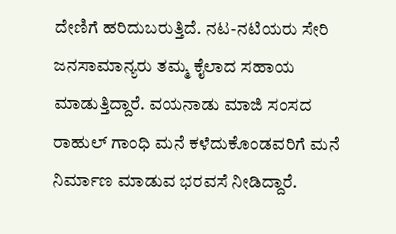ದೇಣಿಗೆ ಹರಿದುಬರುತ್ತಿದೆ. ನಟ-ನಟಿಯರು ಸೇರಿ ಜನಸಾಮಾನ್ಯರು ತಮ್ಮ ಕೈಲಾದ ಸಹಾಯ ಮಾಡುತ್ತಿದ್ದಾರೆ. ವಯನಾಡು ಮಾಜಿ ಸಂಸದ ರಾಹುಲ್ ಗಾಂಧಿ ಮನೆ ಕಳೆದುಕೊಂಡವರಿಗೆ ಮನೆ ನಿರ್ಮಾಣ ಮಾಡುವ ಭರವಸೆ ನೀಡಿದ್ದಾರೆ.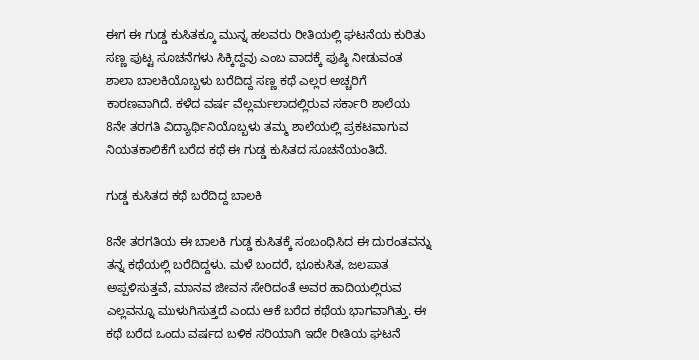ಈಗ ಈ ಗುಡ್ಡ ಕುಸಿತಕ್ಕೂ ಮುನ್ನ ಹಲವರು ರೀತಿಯಲ್ಲಿ ಘಟನೆಯ ಕುರಿತು ಸಣ್ಣ ಪುಟ್ಟ ಸೂಚನೆಗಳು ಸಿಕ್ಕಿದ್ದವು ಎಂಬ ವಾದಕ್ಕೆ ಪುಷ್ಠಿ ನೀಡುವಂತ ಶಾಲಾ ಬಾಲಕಿಯೊಬ್ಬಳು ಬರೆದಿದ್ದ ಸಣ್ಣ ಕಥೆ ಎಲ್ಲರ ಅಚ್ಚರಿಗೆ ಕಾರಣವಾಗಿದೆ. ಕಳೆದ ವರ್ಷ ವೆಲ್ಲರ್ಮಲಾದಲ್ಲಿರುವ ಸರ್ಕಾರಿ ಶಾಲೆಯ 8ನೇ ತರಗತಿ ವಿದ್ಯಾರ್ಥಿನಿಯೊಬ್ಬಳು ತಮ್ಮ ಶಾಲೆಯಲ್ಲಿ ಪ್ರಕಟವಾಗುವ ನಿಯತಕಾಲಿಕೆಗೆ ಬರೆದ ಕಥೆ ಈ ಗುಡ್ಡ ಕುಸಿತದ ಸೂಚನೆಯಂತಿದೆ.

ಗುಡ್ಡ ಕುಸಿತದ ಕಥೆ ಬರೆದಿದ್ದ ಬಾಲಕಿ

8ನೇ ತರಗತಿಯ ಈ ಬಾಲಕಿ ಗುಡ್ಡ ಕುಸಿತಕ್ಕೆ ಸಂಬಂಧಿಸಿದ ಈ ದುರಂತವನ್ನು ತನ್ನ ಕಥೆಯಲ್ಲಿ ಬರೆದಿದ್ದಳು. ಮಳೆ ಬಂದರೆ, ಭೂಕುಸಿತ, ಜಲಪಾತ ಅಪ್ಪಳಿಸುತ್ತವೆ, ಮಾನವ ಜೀವನ ಸೇರಿದಂತೆ ಅವರ ಹಾದಿಯಲ್ಲಿರುವ ಎಲ್ಲವನ್ನೂ ಮುಳುಗಿಸುತ್ತದೆ ಎಂದು ಆಕೆ ಬರೆದ ಕಥೆಯ ಭಾಗವಾಗಿತ್ತು. ಈ ಕಥೆ ಬರೆದ ಒಂದು ವರ್ಷದ ಬಳಿಕ ಸರಿಯಾಗಿ ಇದೇ ರೀತಿಯ ಘಟನೆ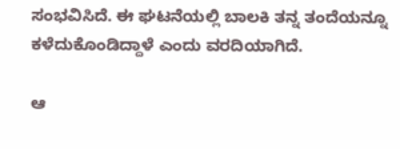ಸಂಭವಿಸಿದೆ. ಈ ಘಟನೆಯಲ್ಲಿ ಬಾಲಕಿ ತನ್ನ ತಂದೆಯನ್ನೂ ಕಳೆದುಕೊಂಡಿದ್ದಾಳೆ ಎಂದು ವರದಿಯಾಗಿದೆ.

ಆ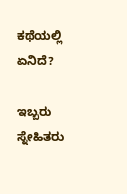ಕಥೆಯಲ್ಲಿ ಏನಿದೆ?

ಇಬ್ಬರು ಸ್ನೇಹಿತರು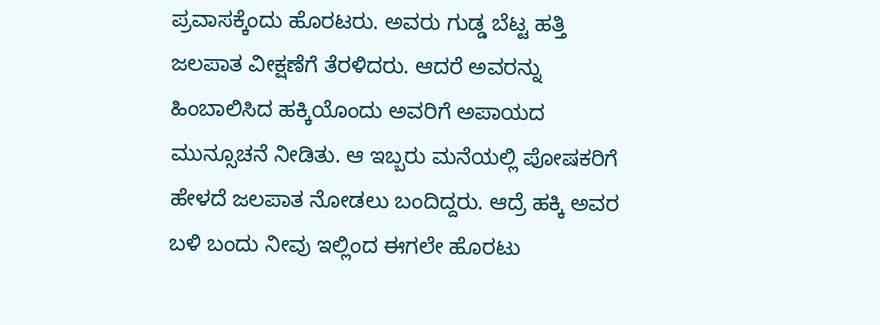ಪ್ರವಾಸಕ್ಕೆಂದು ಹೊರಟರು. ಅವರು ಗುಡ್ಡ ಬೆಟ್ಟ ಹತ್ತಿ ಜಲಪಾತ ವೀಕ್ಷಣೆಗೆ ತೆರಳಿದರು. ಆದರೆ ಅವರನ್ನು ಹಿಂಬಾಲಿಸಿದ ಹಕ್ಕಿಯೊಂದು ಅವರಿಗೆ ಅಪಾಯದ ಮುನ್ಸೂಚನೆ ನೀಡಿತು. ಆ ಇಬ್ಬರು ಮನೆಯಲ್ಲಿ ಪೋಷಕರಿಗೆ ಹೇಳದೆ ಜಲಪಾತ ನೋಡಲು ಬಂದಿದ್ದರು. ಆದ್ರೆ ಹಕ್ಕಿ ಅವರ ಬಳಿ ಬಂದು ನೀವು ಇಲ್ಲಿಂದ ಈಗಲೇ ಹೊರಟು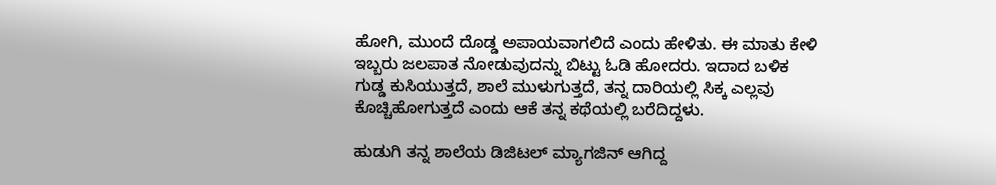ಹೋಗಿ, ಮುಂದೆ ದೊಡ್ಡ ಅಪಾಯವಾಗಲಿದೆ ಎಂದು ಹೇಳಿತು. ಈ ಮಾತು ಕೇಳಿ ಇಬ್ಬರು ಜಲಪಾತ ನೋಡುವುದನ್ನು ಬಿಟ್ಟು ಓಡಿ ಹೋದರು. ಇದಾದ ಬಳಿಕ ಗುಡ್ಡ ಕುಸಿಯುತ್ತದೆ, ಶಾಲೆ ಮುಳುಗುತ್ತದೆ, ತನ್ನ ದಾರಿಯಲ್ಲಿ ಸಿಕ್ಕ ಎಲ್ಲವು ಕೊಚ್ಚಿಹೋಗುತ್ತದೆ ಎಂದು ಆಕೆ ತನ್ನ ಕಥೆಯಲ್ಲಿ ಬರೆದಿದ್ದಳು.

ಹುಡುಗಿ ತನ್ನ ಶಾಲೆಯ ಡಿಜಿಟಲ್ ಮ್ಯಾಗಜಿನ್ ಆಗಿದ್ದ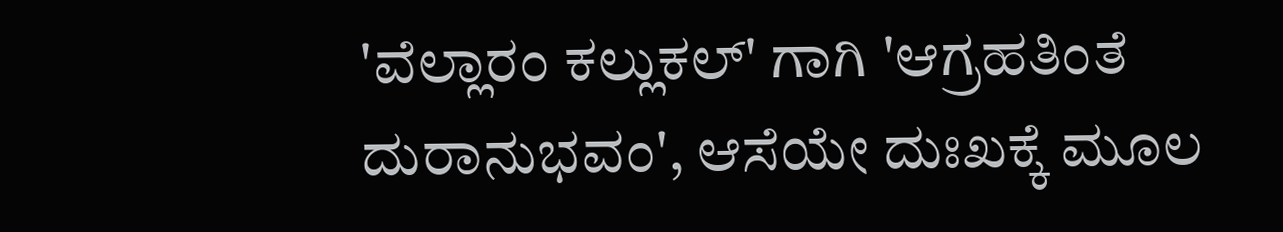'ವೆಲ್ಲಾರಂ ಕಲ್ಲುಕಲ್' ಗಾಗಿ 'ಆಗ್ರಹತಿಂತೆ ದುರಾನುಭವಂ', ಆಸೆಯೇ ದುಃಖಕ್ಕೆ ಮೂಲ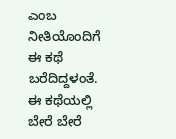ಎಂಬ ನೀತಿಯೊಂದಿಗೆ ಈ ಕಥೆ ಬರೆದಿದ್ದಳಂತೆ. ಈ ಕಥೆಯಲ್ಲಿ ಬೇರೆ ಬೇರೆ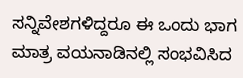ಸನ್ನಿವೇಶಗಳಿದ್ದರೂ ಈ ಒಂದು ಭಾಗ ಮಾತ್ರ ವಯನಾಡಿನಲ್ಲಿ ಸಂಭವಿಸಿದ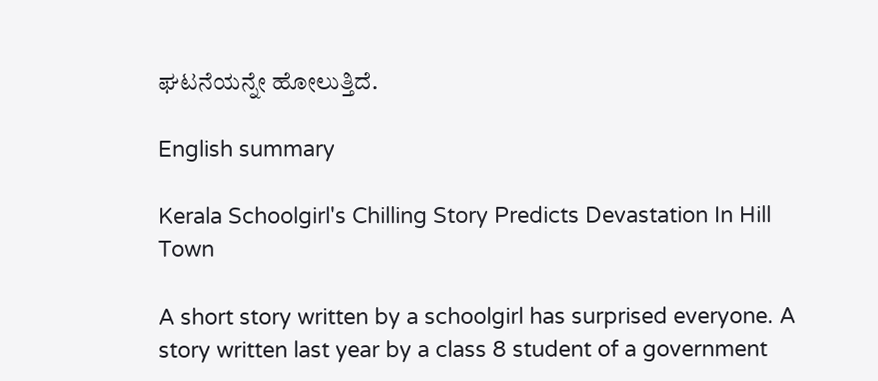ಘಟನೆಯನ್ನೇ ಹೋಲುತ್ತಿದೆ.

English summary

Kerala Schoolgirl's Chilling Story Predicts Devastation In Hill Town

A short story written by a schoolgirl has surprised everyone. A story written last year by a class 8 student of a government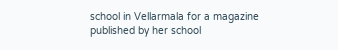school in Vellarmala for a magazine published by her school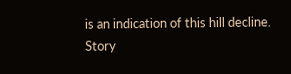is an indication of this hill decline.
Story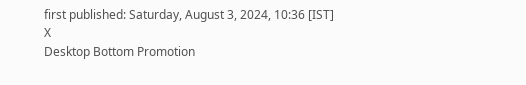first published: Saturday, August 3, 2024, 10:36 [IST]
X
Desktop Bottom Promotion